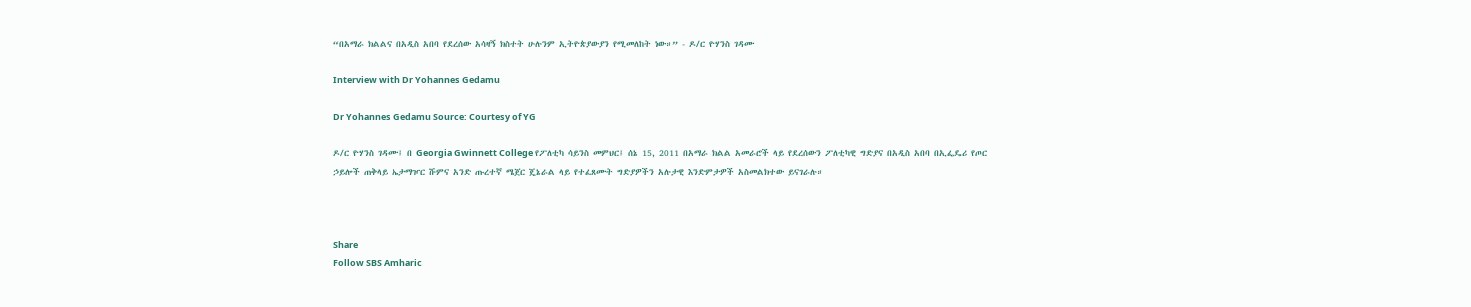“በአማራ ክልልና በአዲስ አበባ የደረሰው አሳዛኝ ክስተት ሁሉንም ኢትዮጵያውያን የሚመለከት ነው።” - ዶ/ር ዮሃንስ ገዳሙ

Interview with Dr Yohannes Gedamu

Dr Yohannes Gedamu Source: Courtesy of YG

ዶ/ር ዮሃንስ ገዳሙ፤ በ Georgia Gwinnett College የፖለቲካ ሳይንስ መምህር፤ ሰኔ 15, 2011 በአማራ ክልል አመራሮች ላይ የደረሰውን ፖለቲካዊ ግድያና በአዲስ አበባ በኢፌዴሪ የጦር ኃይሎች ጠቅላይ ኤታማዦር ሹምና አንድ ጡረተኛ ሜጀር ጄኔራል ላይ የተፈጸሙት ግድያዎችን አሉታዊ እንድምታዎች አስመልክተው ይናገራሉ።



Share
Follow SBS Amharic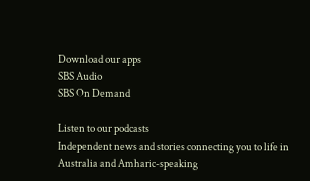Download our apps
SBS Audio
SBS On Demand

Listen to our podcasts
Independent news and stories connecting you to life in Australia and Amharic-speaking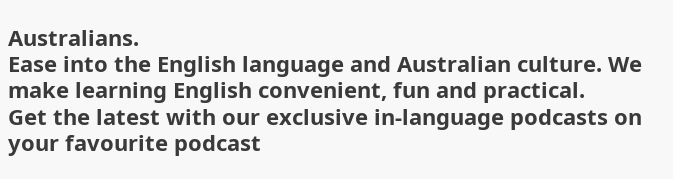Australians.
Ease into the English language and Australian culture. We make learning English convenient, fun and practical.
Get the latest with our exclusive in-language podcasts on your favourite podcast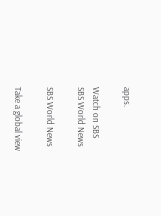apps.

Watch on SBS
SBS World News

SBS World News

Take a global view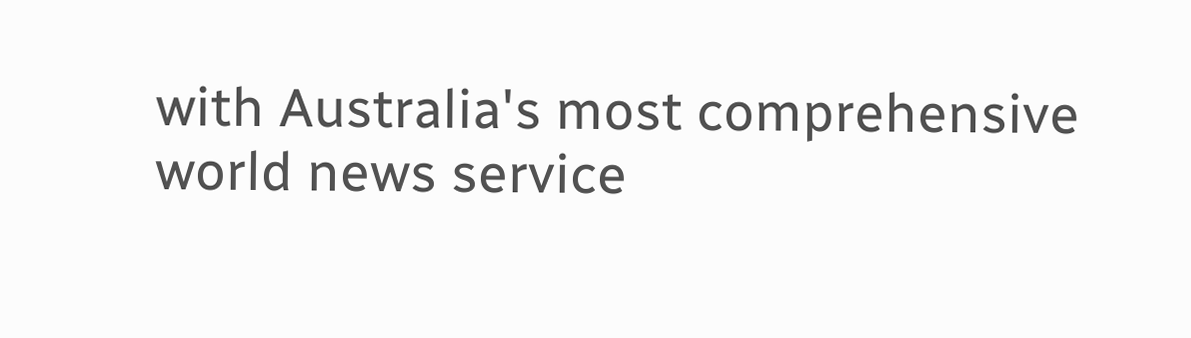with Australia's most comprehensive world news service